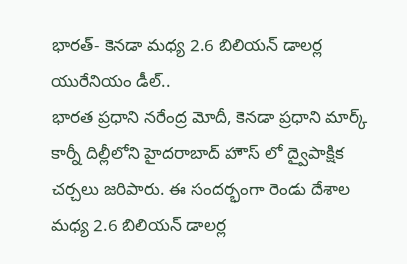భారత్- కెనడా మధ్య 2.6 బిలియన్ డాలర్ల యురేనియం డీల్..
భారత ప్రధాని నరేంద్ర మోదీ, కెనడా ప్రధాని మార్క్ కార్నీ దిల్లీలోని హైదరాబాద్ హౌస్ లో ద్వైపాక్షిక చర్చలు జరిపారు. ఈ సందర్భంగా రెండు దేశాల మధ్య 2.6 బిలియన్ డాలర్ల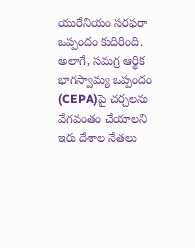యురేనియం సరఫరా ఒప్పందం కుదిరింది. అలాగే, సమగ్ర ఆర్థిక భాగస్వామ్య ఒప్పందం (CEPA)పై చర్చలను వేగవంతం చేయాలని ఇరు దేశాల నేతలు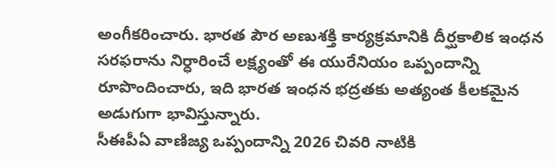అంగీకరించారు. భారత పౌర అణుశక్తి కార్యక్రమానికి దీర్ఘకాలిక ఇంధన సరఫరాను నిర్ధారించే లక్ష్యంతో ఈ యురేనియం ఒప్పందాన్ని రూపొందించారు, ఇది భారత ఇంధన భద్రతకు అత్యంత కీలకమైన అడుగుగా భావిస్తున్నారు.
సీఈపీఏ వాణిజ్య ఒప్పందాన్ని 2026 చివరి నాటికి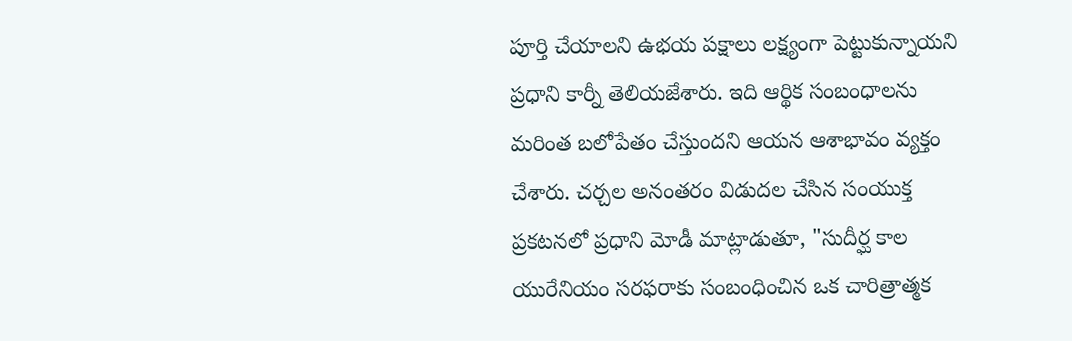పూర్తి చేయాలని ఉభయ పక్షాలు లక్ష్యంగా పెట్టుకున్నాయని ప్రధాని కార్నీ తెలియజేశారు. ఇది ఆర్థిక సంబంధాలను మరింత బలోపేతం చేస్తుందని ఆయన ఆశాభావం వ్యక్తం చేశారు. చర్చల అనంతరం విడుదల చేసిన సంయుక్త ప్రకటనలో ప్రధాని మోడీ మాట్లాడుతూ, "సుదీర్ఘ కాల యురేనియం సరఫరాకు సంబంధించిన ఒక చారిత్రాత్మక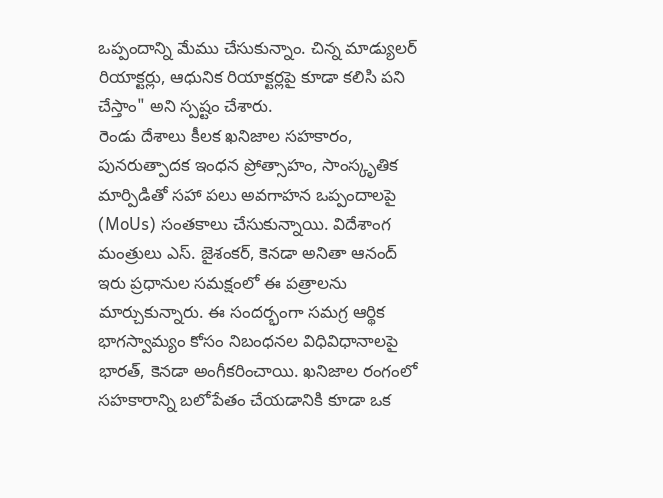ఒప్పందాన్ని మేము చేసుకున్నాం. చిన్న మాడ్యులర్ రియాక్టర్లు, ఆధునిక రియాక్టర్లపై కూడా కలిసి పని చేస్తాం" అని స్పష్టం చేశారు.
రెండు దేశాలు కీలక ఖనిజాల సహకారం, పునరుత్పాదక ఇంధన ప్రోత్సాహం, సాంస్కృతిక మార్పిడితో సహా పలు అవగాహన ఒప్పందాలపై (MoUs) సంతకాలు చేసుకున్నాయి. విదేశాంగ మంత్రులు ఎస్. జైశంకర్, కెనడా అనితా ఆనంద్ ఇరు ప్రధానుల సమక్షంలో ఈ పత్రాలను మార్చుకున్నారు. ఈ సందర్భంగా సమగ్ర ఆర్థిక భాగస్వామ్యం కోసం నిబంధనల విధివిధానాలపై భారత్, కెనడా అంగీకరించాయి. ఖనిజాల రంగంలో సహకారాన్ని బలోపేతం చేయడానికి కూడా ఒక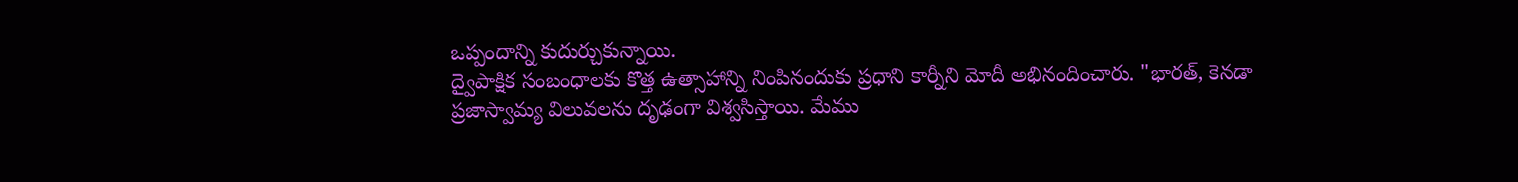ఒప్పందాన్ని కుదుర్చుకున్నాయి.
ద్వైపాక్షిక సంబంధాలకు కొత్త ఉత్సాహాన్ని నింపినందుకు ప్రధాని కార్నీని మోదీ అభినందించారు. "భారత్, కెనడా ప్రజాస్వామ్య విలువలను దృఢంగా విశ్వసిస్తాయి. మేము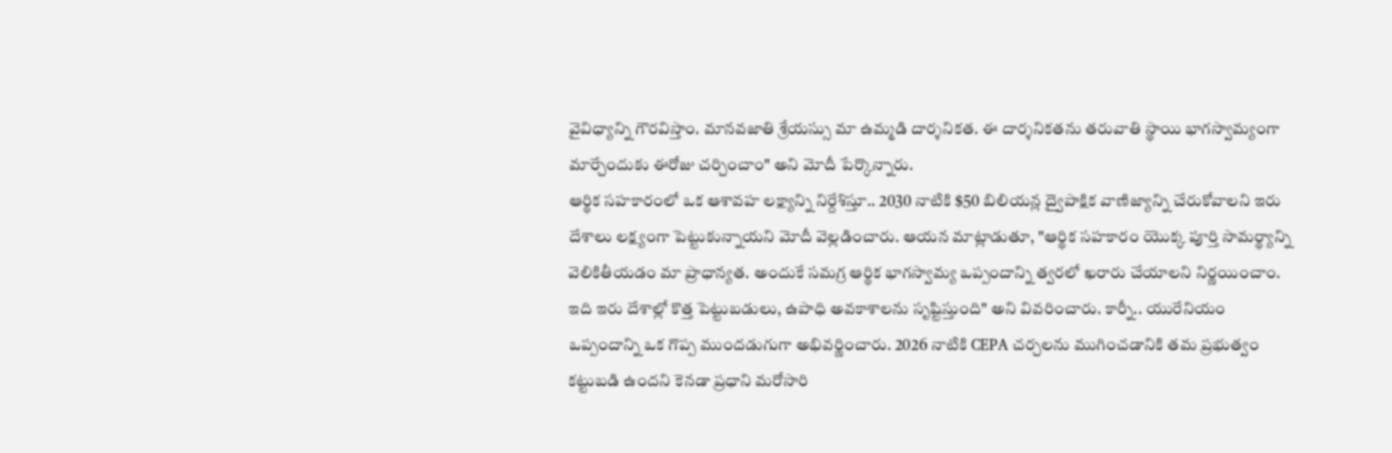వైవిధ్యాన్ని గౌరవిస్తాం. మానవజాతి శ్రేయస్సు మా ఉమ్మడి దార్శనికత. ఈ దార్శనికతను తరువాతి స్థాయి భాగస్వామ్యంగా మార్చేందుకు ఈరోజు చర్చించాం" అని మోదీ పేర్కొన్నారు.
ఆర్థిక సహకారంలో ఒక ఆశావహ లక్ష్యాన్ని నిర్దేశిస్తూ.. 2030 నాటికి $50 బిలియన్ల ద్వైపాక్షిక వాణిజ్యాన్ని చేరుకోవాలని ఇరు దేశాలు లక్ష్యంగా పెట్టుకున్నాయని మోదీ వెల్లడించారు. ఆయన మాట్లాడుతూ, "ఆర్థిక సహకారం యొక్క పూర్తి సామర్థ్యాన్ని వెలికితీయడం మా ప్రాధాన్యత. అందుకే సమగ్ర ఆర్థిక భాగస్వామ్య ఒప్పందాన్ని త్వరలో ఖరారు చేయాలని నిర్ణయించాం. ఇది ఇరు దేశాల్లో కొత్త పెట్టుబడులు, ఉపాధి అవకాశాలను సృష్టిస్తుంది" అని వివరించారు. కార్నీ.. యురేనియం ఒప్పందాన్ని ఒక గొప్ప ముందడుగుగా అభివర్ణించారు. 2026 నాటికి CEPA చర్చలను ముగించడానికి తమ ప్రభుత్వం కట్టుబడి ఉందని కెనడా ప్రధాని మరోసారి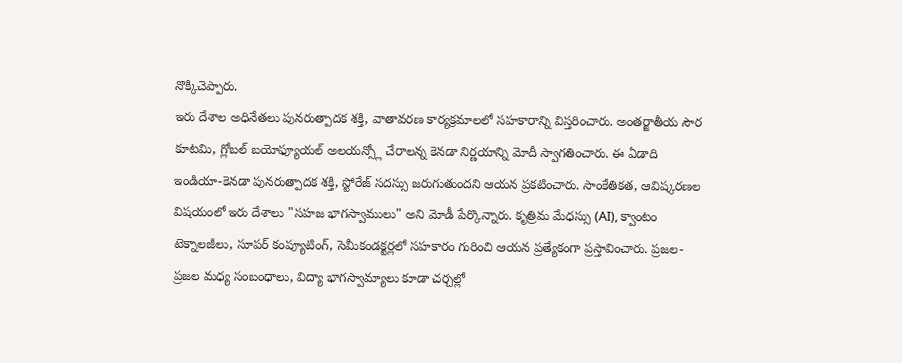నొక్కిచెప్పారు.
ఇరు దేశాల అధినేతలు పునరుత్పాదక శక్తి, వాతావరణ కార్యక్రమాలలో సహకారాన్ని విస్తరించారు. అంతర్జాతీయ సౌర కూటమి, గ్లోబల్ బయోఫ్యూయల్ అలయన్స్లో చేరాలన్న కెనడా నిర్ణయాన్ని మోదీ స్వాగతించారు. ఈ ఏడాది ఇండియా-కెనడా పునరుత్పాదక శక్తి, స్టోరేజ్ సదస్సు జరుగుతుందని ఆయన ప్రకటించారు. సాంకేతికత, ఆవిష్కరణల విషయంలో ఇరు దేశాలు "సహజ భాగస్వాములు" అని మోడీ పేర్కొన్నారు. కృత్రిమ మేధస్సు (AI), క్వాంటం టెక్నాలజీలు, సూపర్ కంప్యూటింగ్, సెమీకండక్టర్లలో సహకారం గురించి ఆయన ప్రత్యేకంగా ప్రస్తావించారు. ప్రజల-ప్రజల మధ్య సంబంధాలు, విద్యా భాగస్వామ్యాలు కూడా చర్చల్లో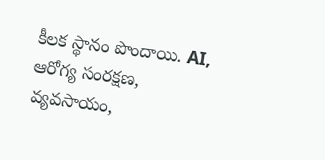కీలక స్థానం పొందాయి. AI, ఆరోగ్య సంరక్షణ, వ్యవసాయం,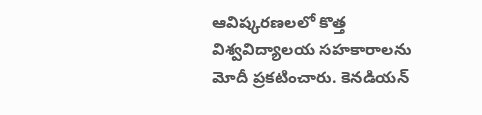ఆవిష్కరణలలో కొత్త విశ్వవిద్యాలయ సహకారాలను మోదీ ప్రకటించారు. కెనడియన్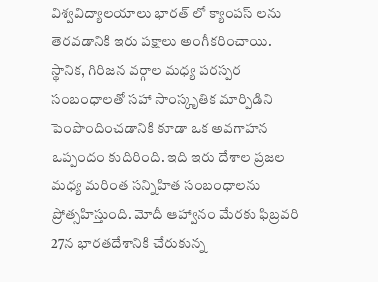విశ్వవిద్యాలయాలు భారత్ లో క్యాంపస్ లను తెరవడానికి ఇరు పక్షాలు అంగీకరించాయి.
స్థానిక, గిరిజన వర్గాల మధ్య పరస్పర సంబంధాలతో సహా సాంస్కృతిక మార్పిడిని పెంపొందించడానికి కూడా ఒక అవగాహన ఒప్పందం కుదిరింది. ఇది ఇరు దేశాల ప్రజల మధ్య మరింత సన్నిహిత సంబంధాలను ప్రోత్సహిస్తుంది. మోదీ ఆహ్వానం మేరకు ఫిబ్రవరి 27న భారతదేశానికి చేరుకున్న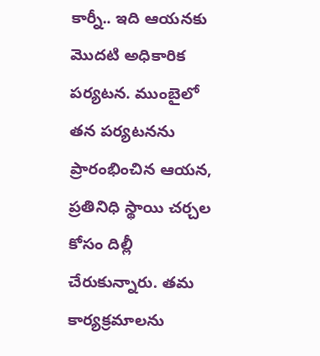కార్నీ.. ఇది ఆయనకు మొదటి అధికారిక పర్యటన. ముంబైలో తన పర్యటనను ప్రారంభించిన ఆయన, ప్రతినిధి స్థాయి చర్చల కోసం దిల్లీ చేరుకున్నారు. తమ కార్యక్రమాలను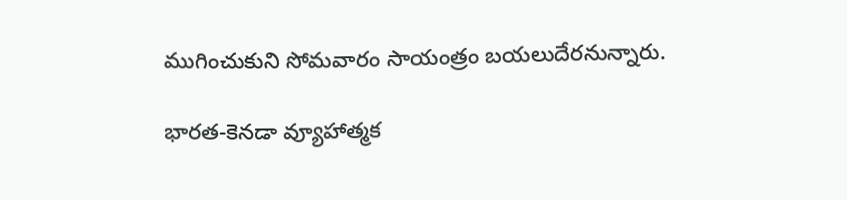ముగించుకుని సోమవారం సాయంత్రం బయలుదేరనున్నారు.

భారత-కెనడా వ్యూహాత్మక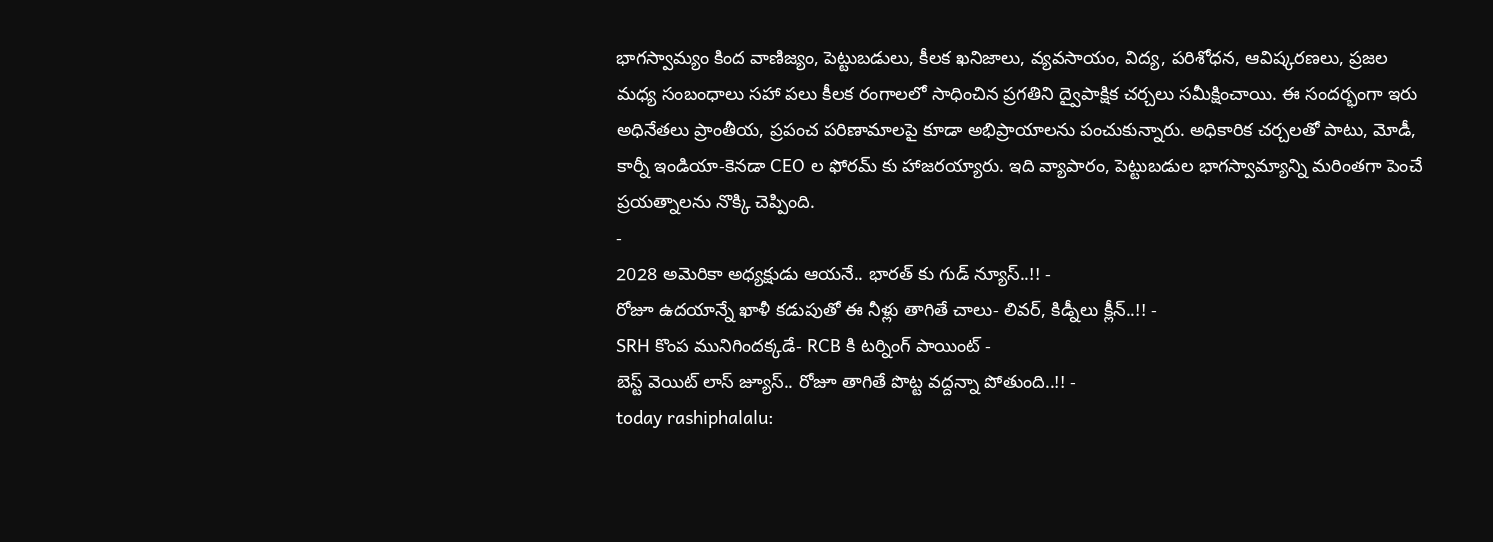భాగస్వామ్యం కింద వాణిజ్యం, పెట్టుబడులు, కీలక ఖనిజాలు, వ్యవసాయం, విద్య, పరిశోధన, ఆవిష్కరణలు, ప్రజల మధ్య సంబంధాలు సహా పలు కీలక రంగాలలో సాధించిన ప్రగతిని ద్వైపాక్షిక చర్చలు సమీక్షించాయి. ఈ సందర్భంగా ఇరు అధినేతలు ప్రాంతీయ, ప్రపంచ పరిణామాలపై కూడా అభిప్రాయాలను పంచుకున్నారు. అధికారిక చర్చలతో పాటు, మోడీ, కార్నీ ఇండియా-కెనడా CEO ల ఫోరమ్ కు హాజరయ్యారు. ఇది వ్యాపారం, పెట్టుబడుల భాగస్వామ్యాన్ని మరింతగా పెంచే ప్రయత్నాలను నొక్కి చెప్పింది.
-
2028 అమెరికా అధ్యక్షుడు ఆయనే.. భారత్ కు గుడ్ న్యూస్..!! -
రోజూ ఉదయాన్నే ఖాళీ కడుపుతో ఈ నీళ్లు తాగితే చాలు- లివర్, కిడ్నీలు క్లీన్..!! -
SRH కొంప మునిగిందక్కడే- RCB కి టర్నింగ్ పాయింట్ -
బెస్ట్ వెయిట్ లాస్ జ్యూస్.. రోజూ తాగితే పొట్ట వద్దన్నా పోతుంది..!! -
today rashiphalalu: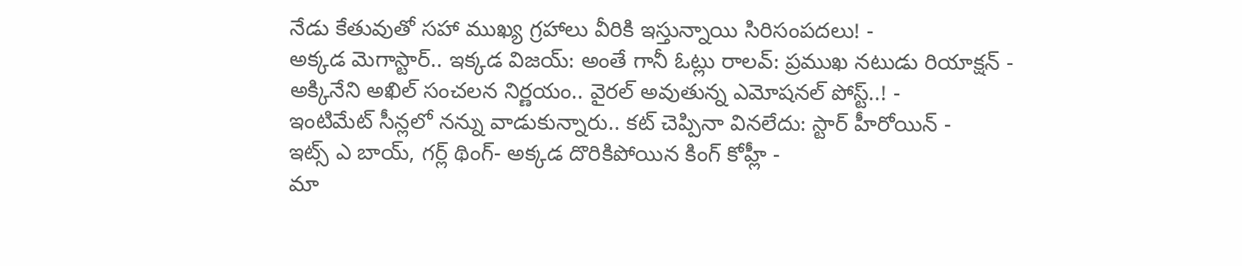నేడు కేతువుతో సహా ముఖ్య గ్రహాలు వీరికి ఇస్తున్నాయి సిరిసంపదలు! -
అక్కడ మెగాస్టార్.. ఇక్కడ విజయ్: అంతే గానీ ఓట్లు రాలవ్: ప్రముఖ నటుడు రియాక్షన్ -
అక్కినేని అఖిల్ సంచలన నిర్ణయం.. వైరల్ అవుతున్న ఎమోషనల్ పోస్ట్..! -
ఇంటిమేట్ సీన్లలో నన్ను వాడుకున్నారు.. కట్ చెప్పినా వినలేదు: స్టార్ హీరోయిన్ -
ఇట్స్ ఎ బాయ్, గర్ల్ థింగ్- అక్కడ దొరికిపోయిన కింగ్ కోహ్లీ -
మా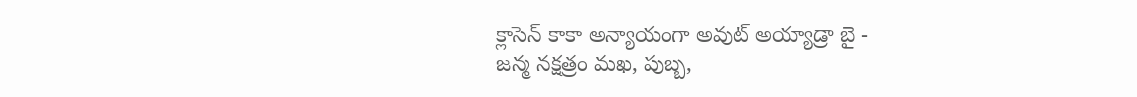క్లాసెన్ కాకా అన్యాయంగా అవుట్ అయ్యాడ్రా బై -
జన్మ నక్షత్రం మఖ, పుబ్బ,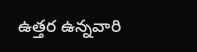ఉత్తర ఉన్నవారి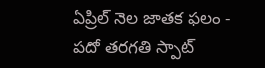ఏప్రిల్ నెల జాతక ఫలం -
పదో తరగతి స్పాట్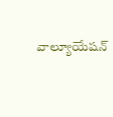వాల్యూయేషన్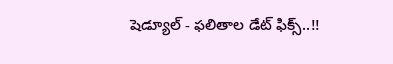షెడ్యూల్ - ఫలితాల డేట్ ఫిక్స్..!!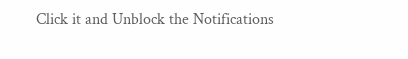Click it and Unblock the Notifications